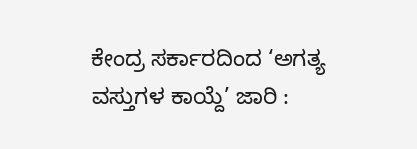ಕೇಂದ್ರ ಸರ್ಕಾರದಿಂದ ‘ಅಗತ್ಯ ವಸ್ತುಗಳ ಕಾಯ್ದೆ’ ಜಾರಿ :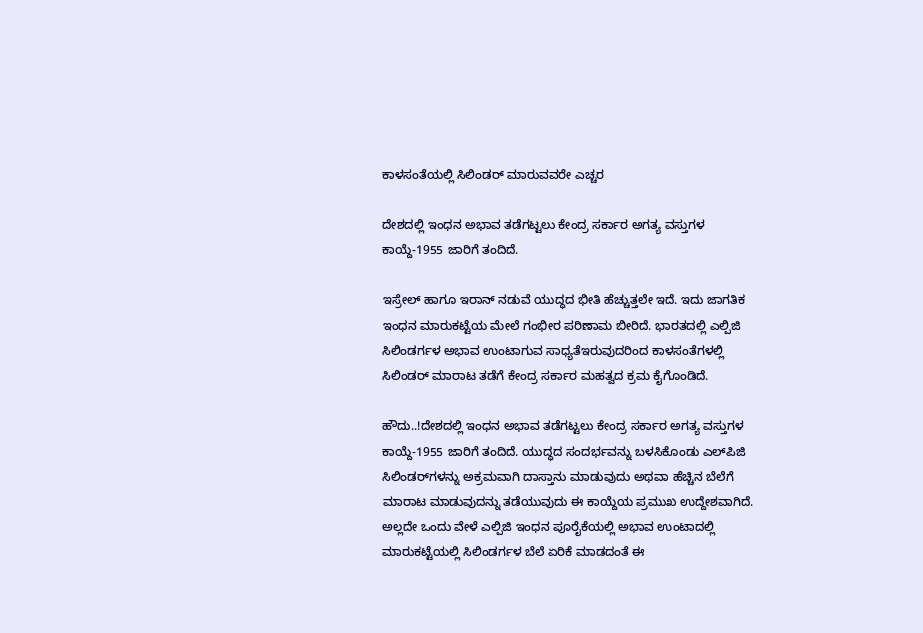ಕಾಳಸಂತೆಯಲ್ಲಿ ಸಿಲಿಂಡರ್ ಮಾರುವವರೇ ಎಚ್ಚರ

ದೇಶದಲ್ಲಿ ಇಂಧನ ಅಭಾವ ತಡೆಗಟ್ಟಲು ಕೇಂದ್ರ ಸರ್ಕಾರ ಅಗತ್ಯ ವಸ್ತುಗಳ ಕಾಯ್ದೆ-1955 ಜಾರಿಗೆ ತಂದಿದೆ.

ಇಸ್ರೇಲ್ ಹಾಗೂ ಇರಾನ್ ನಡುವೆ ಯುದ್ಧದ ಭೀತಿ ಹೆಚ್ಚುತ್ತಲೇ ಇದೆ. ಇದು ಜಾಗತಿಕ ಇಂಧನ ಮಾರುಕಟ್ಟೆಯ ಮೇಲೆ ಗಂಭೀರ ಪರಿಣಾಮ ಬೀರಿದೆ. ಭಾರತದಲ್ಲಿ ಎಲ್ಪಿಜಿ ಸಿಲಿಂಡರ್ಗಳ ಅಭಾವ ಉಂಟಾಗುವ ಸಾಧ್ಯತೆಇರುವುದರಿಂದ ಕಾಳಸಂತೆಗಳಲ್ಲಿ ಸಿಲಿಂಡರ್ ಮಾರಾಟ ತಡೆಗೆ ಕೇಂದ್ರ ಸರ್ಕಾರ ಮಹತ್ವದ ಕ್ರಮ ಕೈಗೊಂಡಿದೆ.

ಹೌದು..!ದೇಶದಲ್ಲಿ ಇಂಧನ ಅಭಾವ ತಡೆಗಟ್ಟಲು ಕೇಂದ್ರ ಸರ್ಕಾರ ಅಗತ್ಯ ವಸ್ತುಗಳ ಕಾಯ್ದೆ-1955 ಜಾರಿಗೆ ತಂದಿದೆ. ಯುದ್ಧದ ಸಂದರ್ಭವನ್ನು ಬಳಸಿಕೊಂಡು ಎಲ್‌ಪಿಜಿ ಸಿಲಿಂಡರ್‌ಗಳನ್ನು ಅಕ್ರಮವಾಗಿ ದಾಸ್ತಾನು ಮಾಡುವುದು ಅಥವಾ ಹೆಚ್ಚಿನ ಬೆಲೆಗೆ ಮಾರಾಟ ಮಾಡುವುದನ್ನು ತಡೆಯುವುದು ಈ ಕಾಯ್ದೆಯ ಪ್ರಮುಖ ಉದ್ದೇಶವಾಗಿದೆ. ಅಲ್ಲದೇ ಒಂದು ವೇಳೆ ಎಲ್ಪಿಜಿ ಇಂಧನ ಪೂರೈಕೆಯಲ್ಲಿ ಅಭಾವ ಉಂಟಾದಲ್ಲಿ ಮಾರುಕಟ್ಟೆಯಲ್ಲಿ ಸಿಲಿಂಡರ್ಗಳ ಬೆಲೆ ಏರಿಕೆ ಮಾಡದಂತೆ ಈ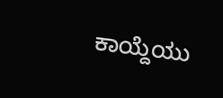ಕಾಯ್ದೆಯು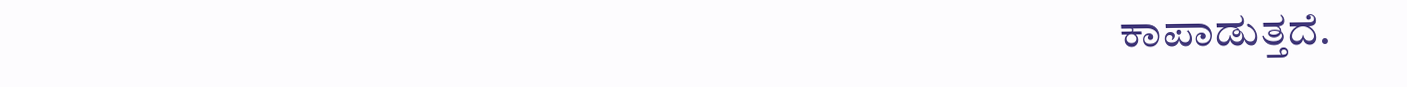ಕಾಪಾಡುತ್ತದೆ.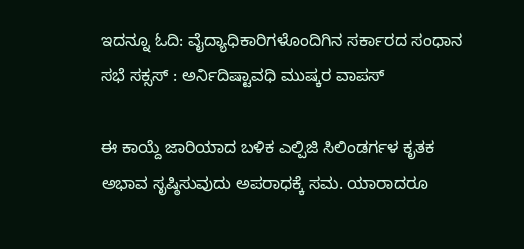ಇದನ್ನೂ ಓದಿ: ವೈದ್ಯಾಧಿಕಾರಿಗಳೊಂದಿಗಿನ ಸರ್ಕಾರದ ಸಂಧಾನ ಸಭೆ ಸಕ್ಸಸ್ : ಅರ್ನಿದಿಷ್ಟಾವಧಿ ಮುಷ್ಕರ ವಾಪಸ್

ಈ ಕಾಯ್ದೆ ಜಾರಿಯಾದ ಬಳಿಕ ಎಲ್ಪಿಜಿ ಸಿಲಿಂಡರ್ಗಳ ಕೃತಕ ಅಭಾವ ಸೃಷ್ಠಿಸುವುದು ಅಪರಾಧಕ್ಕೆ ಸಮ. ಯಾರಾದರೂ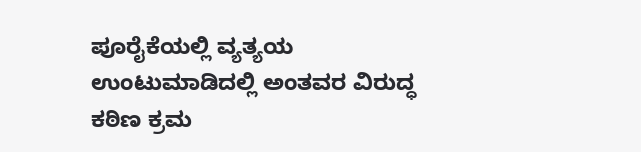ಪೂರೈಕೆಯಲ್ಲಿ ವ್ಯತ್ಯಯ ಉಂಟುಮಾಡಿದಲ್ಲಿ ಅಂತವರ ವಿರುದ್ಧ ಕಠಿಣ ಕ್ರಮ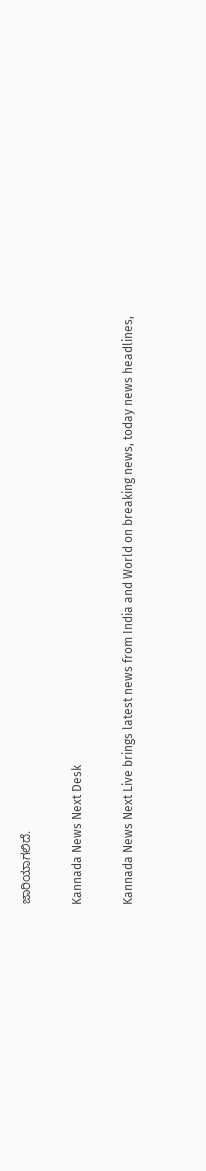ಜಾರಿಯಾಗಲಿದೆ.

Kannada News Next Desk

Kannada News Next Live brings latest news from India and World on breaking news, today news headlines,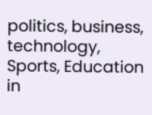politics, business, technology, Sports, Education in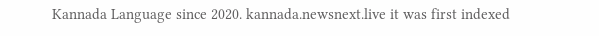Kannada Language since 2020. kannada.newsnext.live it was first indexed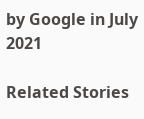by Google in July 2021

Related Stories